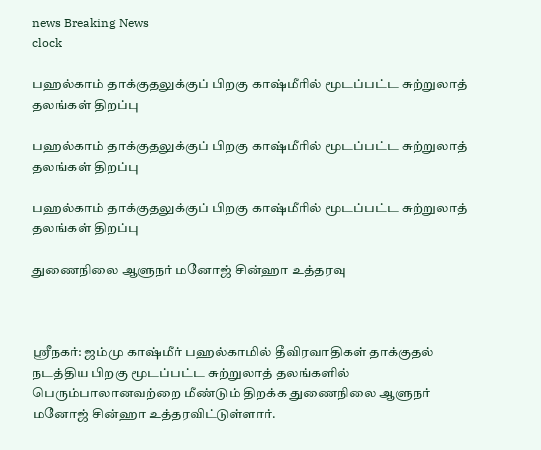news Breaking News
clock

பஹல்காம் தாக்குதலுக்குப் பிறகு காஷ்மீரில் மூடப்பட்ட சுற்றுலாத் தலங்கள் திறப்பு

பஹல்காம் தாக்குதலுக்குப் பிறகு காஷ்மீரில் மூடப்பட்ட சுற்றுலாத் தலங்கள் திறப்பு

பஹல்காம் தாக்குதலுக்குப் பிறகு காஷ்மீரில் மூடப்பட்ட சுற்றுலாத் தலங்கள் திறப்பு

துணைநிலை ஆளுநர் மனோஜ் சின்ஹா உத்தரவு



ஸ்ரீநகர்: ஜம்மு காஷ்மீர் பஹல்காமில் தீவிரவாதிகள் தாக்குதல் நடத்திய பிறகு மூடப்பட்ட சுற்றுலாத் தலங்களில் பெரும்பாலானவற்றை மீண்டும் திறக்க துணைநிலை ஆளுநர் மனோஜ் சின்ஹா உத்தரவிட்டுள்ளார்.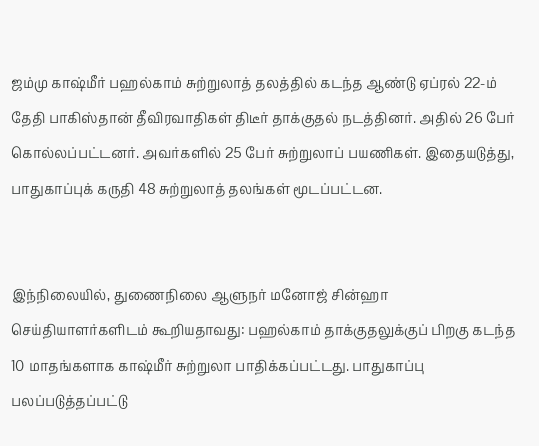ஜம்மு காஷ்மீர் பஹல்காம் சுற்றுலாத் தலத்தில் கடந்த ஆண்டு ஏப்ரல் 22-ம் தேதி பாகிஸ்தான் தீவிரவாதிகள் திடீர் தாக்குதல் நடத்தினர். அதில் 26 பேர் கொல்லப்பட்டனர். அவர்களில் 25 பேர் சுற்றுலாப் பயணிகள். இதையடுத்து, பாதுகாப்புக் கருதி 48 சுற்றுலாத் தலங்கள் மூடப்பட்டன.


இந்நிலையில், துணைநிலை ஆளுநர் மனோஜ் சின்ஹா செய்தியாளர்களிடம் கூறியதாவது: பஹல்காம் தாக்குதலுக்குப் பிறகு கடந்த 10 மாதங்களாக காஷ்மீர் சுற்றுலா பாதிக்கப்பட்டது. பாதுகாப்பு பலப்படுத்தப்பட்டு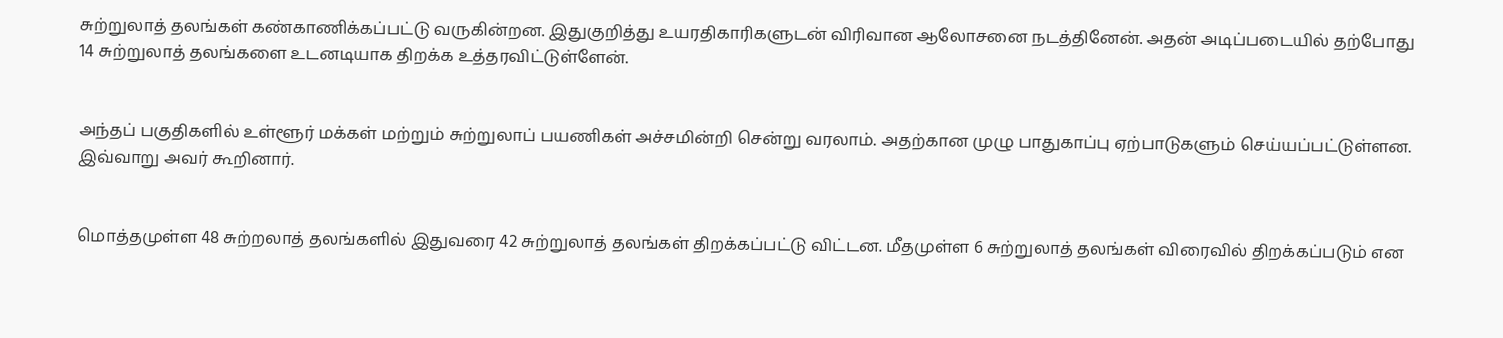சுற்றுலாத் தலங்கள் கண்காணிக்கப்பட்டு வருகின்றன. இதுகுறித்து உயரதிகாரிகளுடன் விரிவான ஆலோசனை நடத்தினேன். அதன் அடிப்படையில் தற்போது 14 சுற்றுலாத் தலங்களை உடனடியாக திறக்க உத்தரவிட்டுள்ளேன்.


அந்தப் பகுதிகளில் உள்ளூர் மக்கள் மற்றும் சுற்றுலாப் பயணிகள் அச்சமின்றி சென்று வரலாம். அதற்கான முழு பாதுகாப்பு ஏற்பாடுகளும் செய்யப்பட்டுள்ளன. இவ்வாறு அவர் கூறினார்.


மொத்தமுள்ள 48 சுற்றலாத் தலங்களில் இதுவரை 42 சுற்றுலாத் தலங்கள் திறக்கப்பட்டு விட்டன. மீதமுள்ள 6 சுற்றுலாத் தலங்கள் விரைவில் திறக்கப்படும் என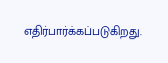எதிர்பார்க்கப்படுகிறது.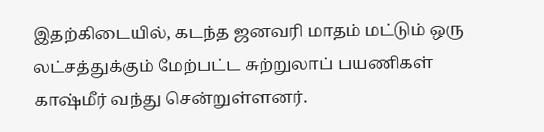இதற்கிடையில், கடந்த ஜனவரி மாதம் மட்டும் ஒரு லட்சத்துக்கும் மேற்பட்ட சுற்றுலாப் பயணிகள் காஷ்மீர் வந்து சென்றுள்ளனர்.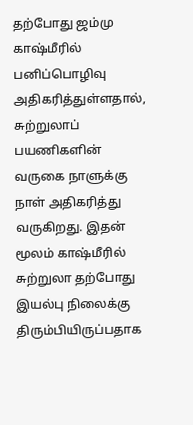தற்போது ஜம்மு காஷ்மீரில் பனிப்பொழிவு அதிகரித்துள்ளதால், சுற்றுலாப் பயணிகளின் வருகை நாளுக்கு நாள் அதிகரித்து வருகிறது. இதன் மூலம் காஷ்மீரில் சுற்றுலா தற்போது இயல்பு நிலைக்கு திரும்பியிருப்பதாக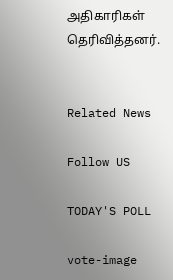அதிகாரிகள் தெரிவித்தனர்.


Related News

Follow US

TODAY'S POLL

vote-image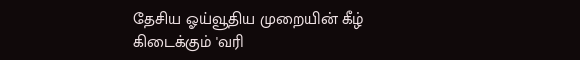தேசிய ஓய்வூதிய முறையின் கீழ் கிடைக்கும் 'வரி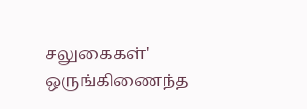சலுகைகள்' ஒருங்கிணைந்த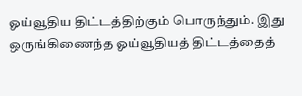ஓய்வூதிய திட்டத்திற்கும் பொருந்தும். இது ஒருங்கிணைந்த ஓய்வூதியத் திட்டத்தைத்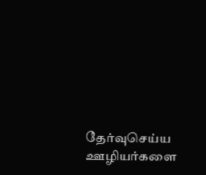தேர்வுசெய்ய ஊழியர்களை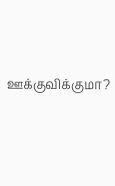ஊக்குவிக்குமா?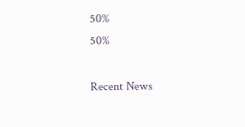50%
50%

Recent News